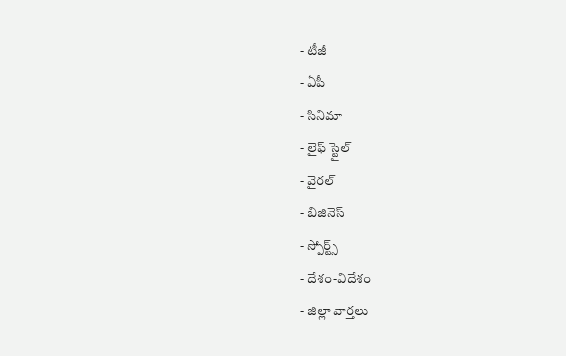- టీజీ
- ఏపీ
- సినిమా
- లైఫ్ స్టైల్
- వైరల్
- బిజినెస్
- స్పోర్ట్స్
- దేశం-విదేశం
- జిల్లా వార్తలు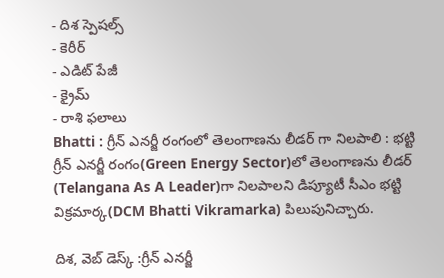- దిశ స్పెషల్స్
- కెరీర్
- ఎడిట్ పేజీ
- క్రైమ్
- రాశి ఫలాలు
Bhatti : గ్రీన్ ఎనర్జీ రంగంలో తెలంగాణను లీడర్ గా నిలపాలి : భట్టి
గ్రీన్ ఎనర్జీ రంగం(Green Energy Sector)లో తెలంగాణను లీడర్ (Telangana As A Leader)గా నిలపాలని డిప్యూటీ సీఎం భట్టి విక్రమార్క(DCM Bhatti Vikramarka) పిలుపునిచ్చారు.

దిశ, వెబ్ డెస్క్ :గ్రీన్ ఎనర్జీ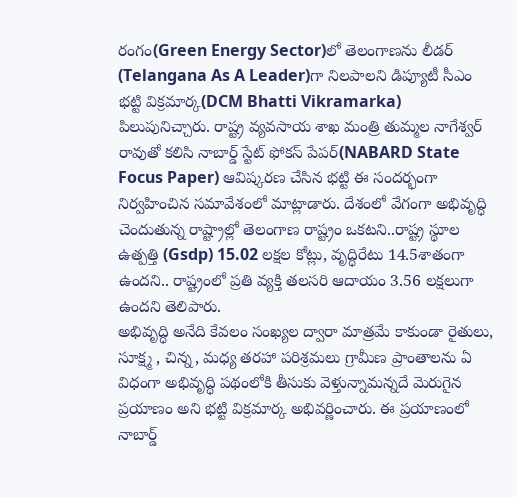రంగం(Green Energy Sector)లో తెలంగాణను లీడర్ (Telangana As A Leader)గా నిలపాలని డిప్యూటీ సీఎం భట్టి విక్రమార్క(DCM Bhatti Vikramarka) పిలుపునిచ్చారు. రాష్ట్ర వ్యవసాయ శాఖ మంత్రి తుమ్మల నాగేశ్వర్ రావుతో కలిసి నాబార్డ్ స్టేట్ ఫోకస్ పేపర్(NABARD State Focus Paper) ఆవిష్కరణ చేసిన భట్టి ఈ సందర్భంగా నిర్వహించిన సమావేశంలో మాట్లాడారు. దేశంలో వేగంగా అభివృద్ధి చెందుతున్న రాష్ట్రాల్లో తెలంగాణ రాష్ట్రం ఒకటని..రాష్ట్ర స్థూల ఉత్పత్తి (Gsdp) 15.02 లక్షల కోట్లు, వృద్ధిరేటు 14.5శాతంగా ఉందని.. రాష్ట్రంలో ప్రతి వ్యక్తి తలసరి ఆదాయం 3.56 లక్షలుగా ఉందని తెలిపారు.
అభివృద్ధి అనేది కేవలం సంఖ్యల ద్వారా మాత్రమే కాకుండా రైతులు, సూక్ష్మ , చిన్న, మధ్య తరహా పరిశ్రమలు గ్రామీణ ప్రాంతాలను ఏ విధంగా అభివృద్ధి పథంలోకి తీసుకు వెళ్తున్నామన్నదే మెరుగైన ప్రయాణం అని భట్టి విక్రమార్క అభివర్ణించారు. ఈ ప్రయాణంలో నాబార్డ్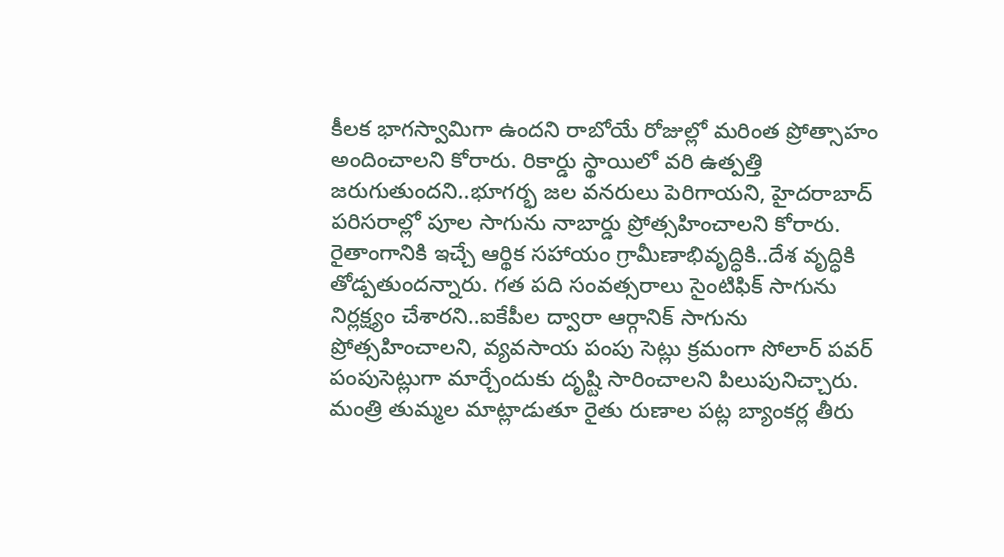కీలక భాగస్వామిగా ఉందని రాబోయే రోజుల్లో మరింత ప్రోత్సాహం అందించాలని కోరారు. రికార్డు స్థాయిలో వరి ఉత్పత్తి జరుగుతుందని..భూగర్భ జల వనరులు పెరిగాయని, హైదరాబాద్ పరిసరాల్లో పూల సాగును నాబార్డు ప్రోత్సహించాలని కోరారు.
రైతాంగానికి ఇచ్చే ఆర్థిక సహాయం గ్రామీణాభివృద్ధికి..దేశ వృద్ధికి తోడ్పతుందన్నారు. గత పది సంవత్సరాలు సైంటిఫిక్ సాగును నిర్లక్ష్యం చేశారని..ఐకేపీల ద్వారా ఆర్గానిక్ సాగును ప్రోత్సహించాలని, వ్యవసాయ పంపు సెట్లు క్రమంగా సోలార్ పవర్ పంపుసెట్లుగా మార్చేందుకు దృష్టి సారించాలని పిలుపునిచ్చారు.
మంత్రి తుమ్మల మాట్లాడుతూ రైతు రుణాల పట్ల బ్యాంకర్ల తీరు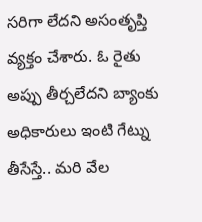సరిగా లేదని అసంతృప్తి వ్యక్తం చేశారు. ఓ రైతు అప్పు తీర్చలేదని బ్యాంకు అధికారులు ఇంటి గేట్ను తీసేస్తే.. మరి వేల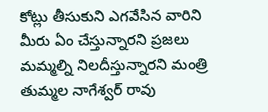కోట్లు తీసుకుని ఎగవేసిన వారిని మీరు ఏం చేస్తున్నారని ప్రజలు మమ్మల్ని నిలదీస్తున్నారని మంత్రి తుమ్మల నాగేశ్వర్ రావు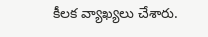కీలక వ్యాఖ్యలు చేశారు.